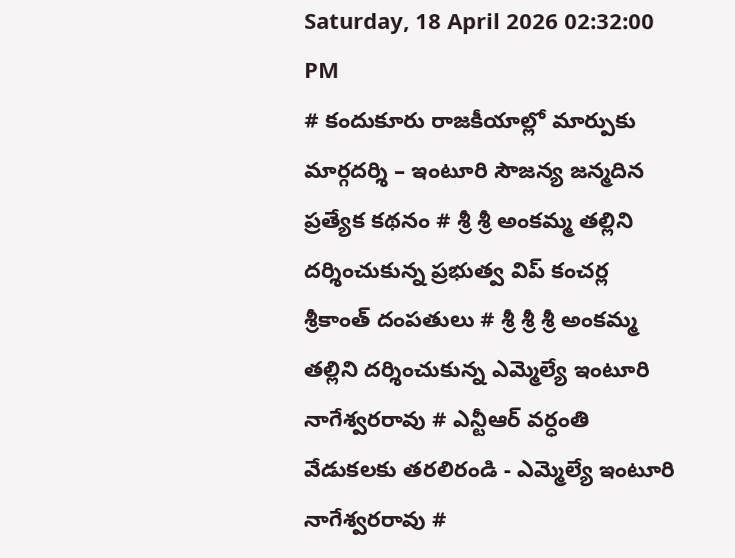Saturday, 18 April 2026 02:32:00 PM
# కందుకూరు రాజకీయాల్లో మార్పుకు మార్గదర్శి – ఇంటూరి సౌజన్య జన్మదిన ప్రత్యేక కథనం # శ్రీ శ్రీ అంకమ్మ తల్లిని దర్శించుకున్న ప్రభుత్వ విప్ కంచర్ల శ్రీకాంత్ దంపతులు # శ్రీ శ్రీ శ్రీ అంకమ్మ తల్లిని దర్శించుకున్న ఎమ్మెల్యే ఇంటూరి నాగేశ్వరరావు # ఎన్టీఆర్ వర్ధంతి వేడుకలకు తరలిరండి - ఎమ్మెల్యే ఇంటూరి నాగేశ్వరరావు #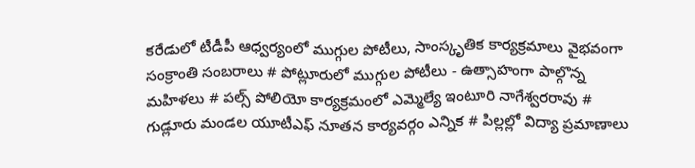కరేడులో టీడీపీ ఆధ్వర్యంలో ముగ్గుల పోటీలు, సాంస్కృతిక కార్యక్రమాలు వైభవంగా సంక్రాంతి సంబరాలు # పోట్లూరులో ముగ్గుల పోటీలు - ఉత్సాహంగా పాల్గొన్న మహిళలు # పల్స్ పోలియో కార్యక్రమంలో ఎమ్మెల్యే ఇంటూరి నాగేశ్వరరావు # గుడ్లూరు మండల యూటీఎఫ్ నూతన కార్యవర్గం ఎన్నిక # పిల్లల్లో విద్యా ప్రమాణాలు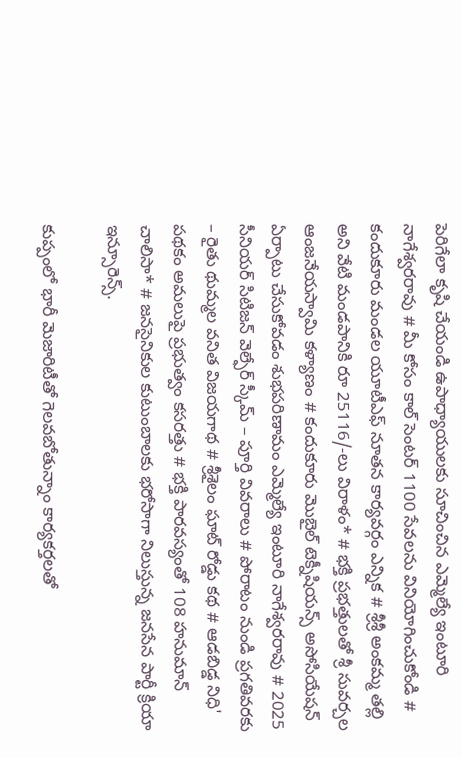పెరిగేలా కృషి చేయండి ఉపాధ్యాయులకు సూచించిన ఎమ్మెల్యే ఇంటూరి నాగేశ్వరరావు # మీ కోసం కాల్ సెంటర్ 1100 సేవలను వినియోగించుకోండి # కందుకూరు మండల యూటీఎఫ్ నూతన కార్యవర్గం ఎన్నిక # శ్రీశ్రీ అంకమ్మ తల్లి అని వేటి మండపానికి రూ 25116/-లు విరాళం* # భక్తి ప్రభత్తులతో శ్రీ సువర్చల ఆంజనేయస్వామి కళ్యాణం # కందుకూరు మొబైల్ టెక్నీషియన్స్ అసోసియేషన్ ఏర్పాటు చేసుకోవడం శుభపరిణామం ఎమ్మెల్యే ఇంటూరి నాగేశ్వరరావు # 2025 సీనియర్ సిటిజన్ వెల్ఫేర్ స్కీమ్ – పూర్తి వివరాలు # పోరాటం నుండి ప్రగతివరకు – రైతు థుమ్మల వనిత విజయగాథ # శ్రీశైలం ఘాట్ రోడ్డు కథ # ఆడబిడ్డ నిధి' పథకం అమలుపై ప్రభుత్వం కసరత్తు # భక్తి పారవస్యంతో 108 హనుమాన్ చాలిసా* # జనసైనికుల కుటుంబాలకు భరోసాగా నిలుస్తున్న జనసేన పార్టీ క్రియా ఇన్సూరెన్స్.

కుప్పంలో భారీ మెజారిటీతో గెలవబోతున్నాం కార్యకర్తలతో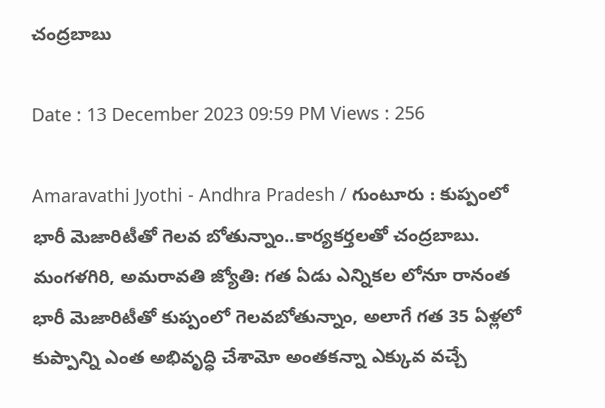చంద్రబాబు

Date : 13 December 2023 09:59 PM Views : 256

Amaravathi Jyothi - Andhra Pradesh / గుంటూరు : కుప్పంలో భారీ మెజారిటీతో గెలవ బోతున్నాం..కార్యకర్తలతో చంద్రబాబు. మంగళగిరి, అమరావతి జ్యోతి: గత ఏడు ఎన్నికల లోనూ రానంత భారీ మెజారిటీతో కుప్పంలో గెలవబోతున్నాం, అలాగే గత 35 ఏళ్లలో కుప్పాన్ని ఎంత అభివృద్ధి చేశామో అంతకన్నా ఎక్కువ వచ్చే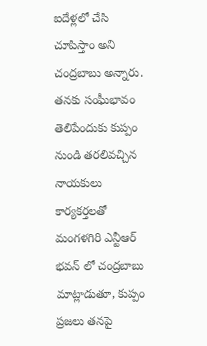ఐదేళ్లలో చేసి చూపిస్తాం అని చంద్రబాబు అన్నారు. తనకు సంఘీభావం తెలిపేందుకు కుప్పం నుండి తరలివచ్చిన నాయకులు కార్యకర్తలతో మంగళగిరి ఎన్టీఆర్ భవన్ లో చంద్రబాబు మాట్లాడుతూ, కుప్పం ప్రజలు తనపై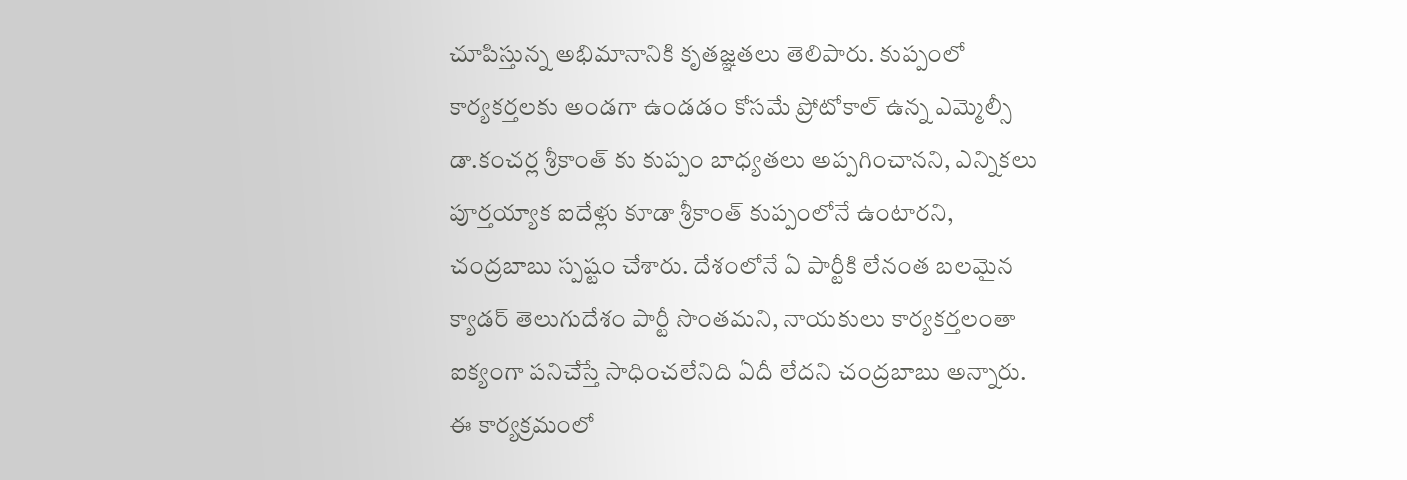చూపిస్తున్న అభిమానానికి కృతజ్ఞతలు తెలిపారు. కుప్పంలో కార్యకర్తలకు అండగా ఉండడం కోసమే ప్రోటోకాల్ ఉన్న ఎమ్మెల్సీ డా.కంచర్ల శ్రీకాంత్ కు కుప్పం బాధ్యతలు అప్పగించానని, ఎన్నికలు పూర్తయ్యాక ఐదేళ్లు కూడా శ్రీకాంత్ కుప్పంలోనే ఉంటారని, చంద్రబాబు స్పష్టం చేశారు. దేశంలోనే ఏ పార్టీకి లేనంత బలమైన క్యాడర్ తెలుగుదేశం పార్టీ సొంతమని, నాయకులు కార్యకర్తలంతా ఐక్యంగా పనిచేస్తే సాధించలేనిది ఏదీ లేదని చంద్రబాబు అన్నారు. ఈ కార్యక్రమంలో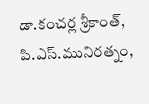డా.కంచర్ల శ్రీకాంత్, పి.ఎస్.మునిరత్నం,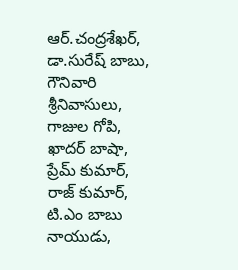ఆర్.చంద్రశేఖర్, డా.సురేష్ బాబు, గౌనివారి శ్రీనివాసులు, గాజుల గోపి, ఖాదర్ బాషా, ప్రేమ్ కుమార్, రాజ్ కుమార్, టి.ఎం బాబు నాయుడు,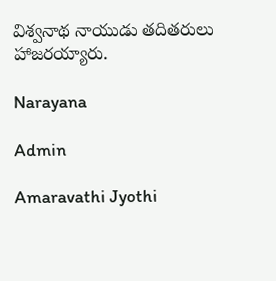విశ్వనాథ నాయుడు తదితరులు హాజరయ్యారు.

Narayana

Admin

Amaravathi Jyothi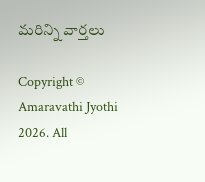మరిన్ని వార్తలు

Copyright © Amaravathi Jyothi 2026. All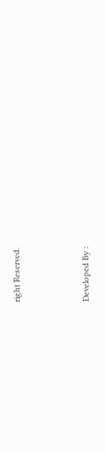right Reserved.



Developed By :